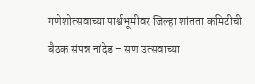गणेशोत्सवाच्या पार्श्वभूमीवर जिल्हा शांतता कमिटीची बैठक संपन्न नांदेड – सण उत्सवाच्या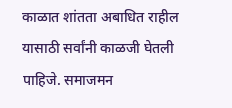काळात शांतता अबाधित राहील यासाठी सर्वांनी काळजी घेतली पाहिजे. समाजमन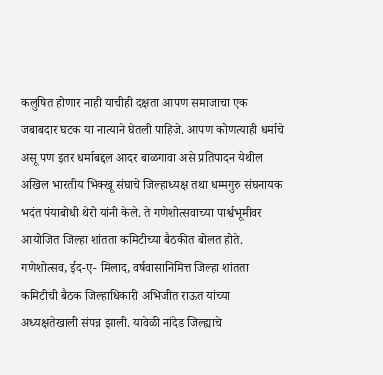कलुषित होणार नाही याचीही दक्षता आपण समाजाचा एक जबाबदार घटक या नात्याने घेतली पाहिजे. आपण कोणत्याही धर्माचे असू पण इतर धर्माबद्दल आदर बाळगावा असे प्रतिपादन येथील अखिल भारतीय भिक्खू संघाचे जिल्हाध्यक्ष तथा धम्मगुरु संघनायक भदंत पंयाबोधी थेरो यांनी केले. ते गणेशोत्सवाच्या पार्श्वभूमीवर आयोजित जिल्हा शांतता कमिटीच्या बैठकीत बोलत होते. गणेशोत्सव, ईद-ए- मिलाद, वर्षवासानिमित्त जिल्हा शांतता कमिटीची बैठक जिल्हाधिकारी अभिजीत राऊत यांच्या अध्यक्षतेखाली संपन्न झाली. यावेळी नांदेड जिल्ह्याचे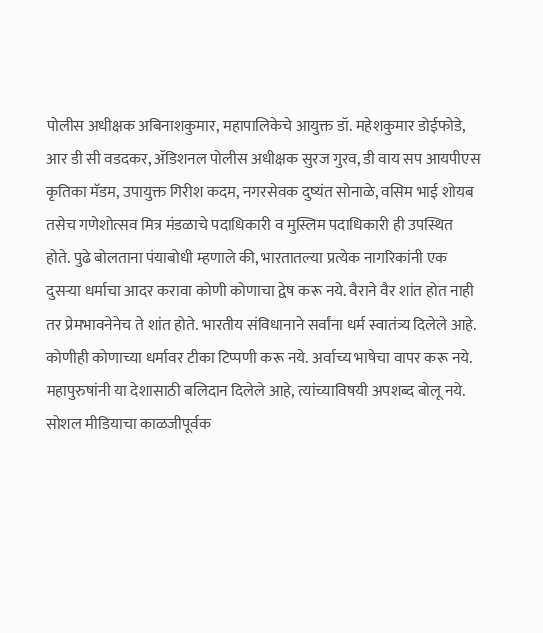पोलीस अधीक्षक अबिनाशकुमार, महापालिकेचे आयुक्त डॉ. महेशकुमार डोईफोडे, आर डी सी वडदकर, ॲडिशनल पोलीस अधीक्षक सुरज गुरव, डी वाय सप आयपीएस कृतिका मॅडम, उपायुक्त गिरीश कदम, नगरसेवक दुष्यंत सोनाळे, वसिम भाई शोयब तसेच गणेशोत्सव मित्र मंडळाचे पदाधिकारी व मुस्लिम पदाधिकारी ही उपस्थित होते. पुढे बोलताना पंयाबोधी म्हणाले की, भारतातल्या प्रत्येक नागरिकांनी एक दुसऱ्या धर्माचा आदर करावा कोणी कोणाचा द्वेष करू नये. वैराने वैर शांत होत नाही तर प्रेमभावनेनेच ते शांत होते. भारतीय संविधानाने सर्वांना धर्म स्वातंत्र्य दिलेले आहे. कोणीही कोणाच्या धर्मावर टीका टिप्पणी करू नये. अर्वाच्य भाषेचा वापर करू नये. महापुरुषांनी या देशासाठी बलिदान दिलेले आहे, त्यांच्याविषयी अपशब्द बोलू नये. सोशल मीडियाचा काळजीपूर्वक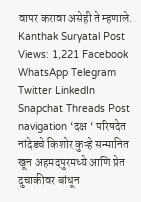वापर करावा असेही ते म्हणाले. Kanthak Suryatal Post Views: 1,221 Facebook WhatsApp Telegram Twitter LinkedIn Snapchat Threads Post navigation ‘दक्ष ‘ परिषदेत नांदेडचे किशोर कुऱ्हे सन्मानित खून अहमदपुरमध्ये आणि प्रेत दुचाकीवर बांधून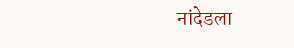नांदेडला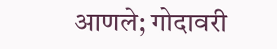आणले; गोदावरी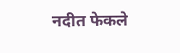नदीत फेकले